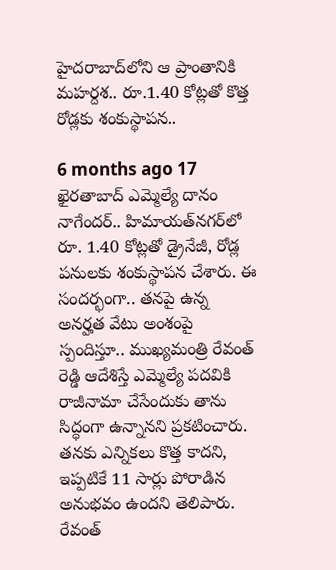హైదరాబాద్‌లోని ఆ ప్రాంతానికి మహర్దశ.. రూ.1.40 కోట్లతో కొత్త రోడ్లకు శంకుస్థాపన..

6 months ago 17
ఖైరతాబాద్ ఎమ్మెల్యే దానం నాగేందర్.. హిమాయత్‌నగర్‌లో రూ. 1.40 కోట్లతో డ్రైనేజీ, రోడ్ల పనులకు శంకుస్థాపన చేశారు. ఈ సందర్భంగా.. తనపై ఉన్న అనర్హత వేటు అంశంపై స్పందిస్తూ.. ముఖ్యమంత్రి రేవంత్ రెడ్డి ఆదేశిస్తే ఎమ్మెల్యే పదవికి రాజీనామా చేసేందుకు తాను సిద్ధంగా ఉన్నానని ప్రకటించారు. తనకు ఎన్నికలు కొత్త కాదని, ఇప్పటికే 11 సార్లు పోరాడిన అనుభవం ఉందని తెలిపారు. రేవంత్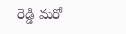రెడ్డి మరో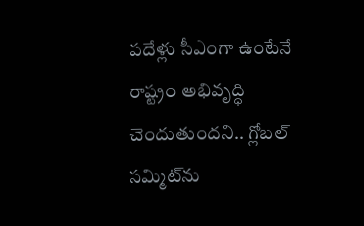పదేళ్లు సీఎంగా ఉంటేనే రాష్ట్రం అభివృద్ధి చెందుతుందని.. గ్లోబల్ సమ్మిట్‌ను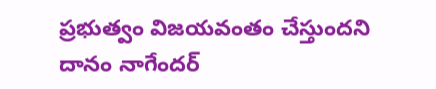ప్రభుత్వం విజయవంతం చేస్తుందని దానం నాగేందర్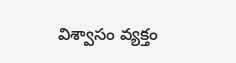విశ్వాసం వ్యక్తం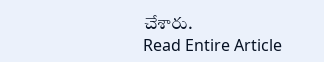చేశారు.
Read Entire Article